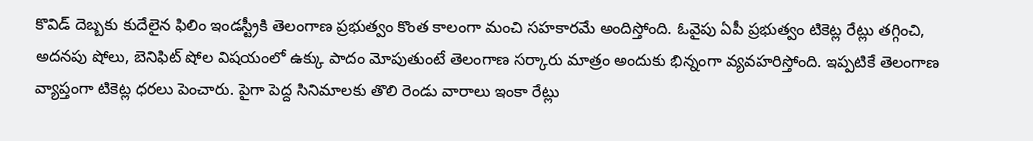కొవిడ్ దెబ్బకు కుదేలైన ఫిలిం ఇండస్ట్రీకి తెలంగాణ ప్రభుత్వం కొంత కాలంగా మంచి సహకారమే అందిస్తోంది. ఓవైపు ఏపీ ప్రభుత్వం టికెట్ల రేట్లు తగ్గించి, అదనపు షోలు, బెనిఫిట్ షోల విషయంలో ఉక్కు పాదం మోపుతుంటే తెలంగాణ సర్కారు మాత్రం అందుకు భిన్నంగా వ్యవహరిస్తోంది. ఇప్పటికే తెలంగాణ వ్యాప్తంగా టికెట్ల ధరలు పెంచారు. పైగా పెద్ద సినిమాలకు తొలి రెండు వారాలు ఇంకా రేట్లు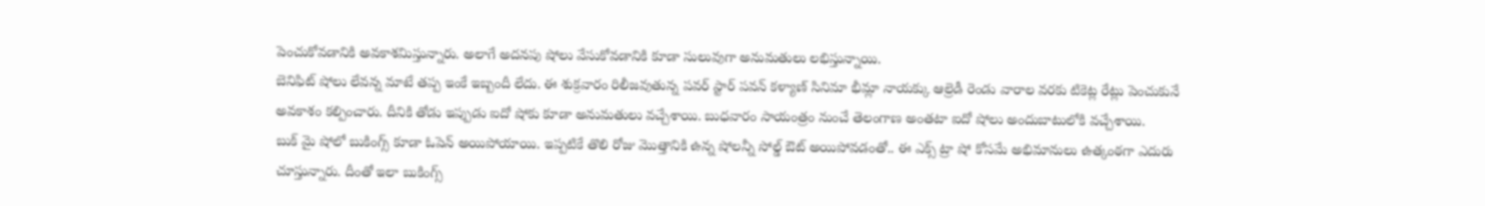పెంచుకోవడానికి అవకాశమిస్తున్నారు. అలాగే అదనపు షోలు వేసుకోవడానికి కూడా సులువుగా అనుమతులు లభిస్తున్నాయి.
బెనిఫిట్ షోలు లేవన్న మాటే తప్ప ఇంకే ఇబ్బందీ లేదు. ఈ శుక్రవారం రిలీజవుతున్న పవర్ స్టార్ పవన్ కళ్యాణ్ సినిమా భీమ్లా నాయక్కు ఆల్రెడీ రెండు వారాల వరకు టికెట్ల రేట్లు పెంచుకునే అవకాశం కల్పించారు. దీనికి తోడు ఇప్పుడు ఐదో షోకు కూడా అనుమతులు వచ్చేశాయి. బుధవారం సాయంత్రం నుంచే తెలంగాణ అంతటా ఐదో షోలు అందుబాటులోకి వచ్చేశాయి.
బుక్ మై షోలో బుకింగ్స్ కూడా ఓపెన్ అయిపోయాయి. ఇప్పటికే తొలి రోజు మొత్తానికి ఉన్న షోలన్నీ సోల్డ్ ఔట్ అయిపోవడంతో.. ఈ ఎక్స్ ట్రా షో కోసమే అభిమానులు ఉత్కంఠగా ఎదురు చూస్తున్నారు. దీంతో ఇలా బుకింగ్స్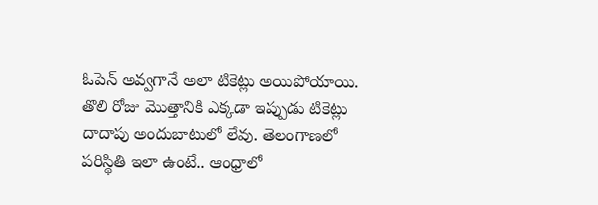ఓపెన్ అవ్వగానే అలా టికెట్లు అయిపోయాయి. తొలి రోజు మొత్తానికి ఎక్కడా ఇప్పుడు టికెట్లు దాదాపు అందుబాటులో లేవు. తెలంగాణలో పరిస్థితి ఇలా ఉంటే.. ఆంధ్రాలో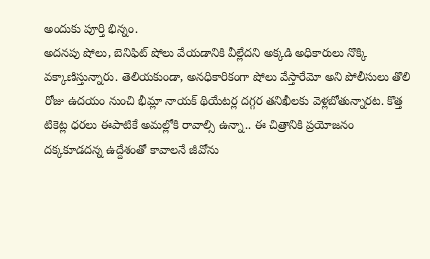అందుకు పూర్తి భిన్నం.
అదనపు షోలు, బెనిఫిట్ షోలు వేయడానికి వీల్లేదని అక్కడి అధికారులు నొక్కి వక్కాణిస్తున్నారు. తెలియకుండా, అనధికారికంగా షోలు వేస్తారేమో అని పోలీసులు తొలి రోజు ఉదయం నుంచి భీమ్లా నాయక్ థియేటర్ల దగ్గర తనిఖీలకు వెళ్లబోతున్నారట. కొత్త టికెట్ల ధరలు ఈపాటికే అమల్లోకి రావాల్సి ఉన్నా.. ఈ చిత్రానికి ప్రయోజనం దక్కకూడదన్న ఉద్దేశంతో కావాలనే జీవోను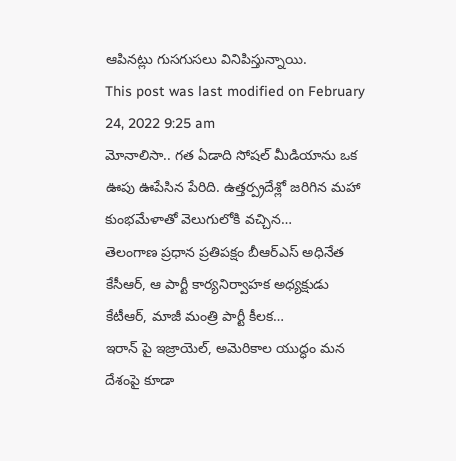ఆపినట్లు గుసగుసలు వినిపిస్తున్నాయి.
This post was last modified on February 24, 2022 9:25 am
మోనాలిసా.. గత ఏడాది సోషల్ మీడియాను ఒక ఊపు ఊపేసిన పేరిది. ఉత్తర్ప్రదేశ్లో జరిగిన మహా కుంభమేళాతో వెలుగులోకి వచ్చిన…
తెలంగాణ ప్రధాన ప్రతిపక్షం బీఆర్ఎస్ అధినేత కేసీఆర్, ఆ పార్టీ కార్యనిర్వాహక అధ్యక్షుడు కేటీఆర్, మాజీ మంత్రి పార్టీ కీలక…
ఇరాన్ పై ఇజ్రాయెల్, అమెరికాల యుద్ధం మన దేశంపై కూడా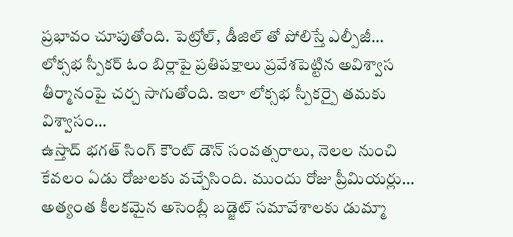ప్రభావం చూపుతోంది. పెట్రోల్, డీజిల్ తో పోలిస్తే ఎల్పీజీ…
లోక్సభ స్పీకర్ ఓం బిర్లాపై ప్రతిపక్షాలు ప్రవేశపెట్టిన అవిశ్వాస తీర్మానంపై చర్చ సాగుతోంది. ఇలా లోక్సభ స్పీకర్పై తమకు విశ్వాసం…
ఉస్తాద్ భగత్ సింగ్ కౌంట్ డౌన్ సంవత్సరాలు, నెలల నుంచి కేవలం ఏడు రోజులకు వచ్చేసింది. ముందు రోజు ప్రీమియర్లు…
అత్యంత కీలకమైన అసెంబ్లీ బడ్జెట్ సమావేశాలకు డుమ్మా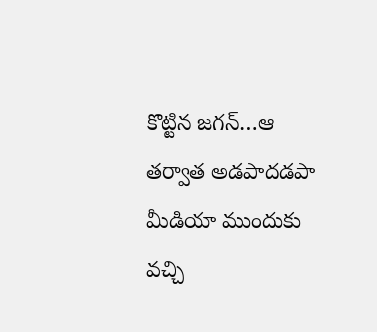కొట్టిన జగన్…ఆ తర్వాత అడపాదడపా మీడియా ముందుకు వచ్చి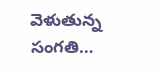వెళుతున్న సంగతి…